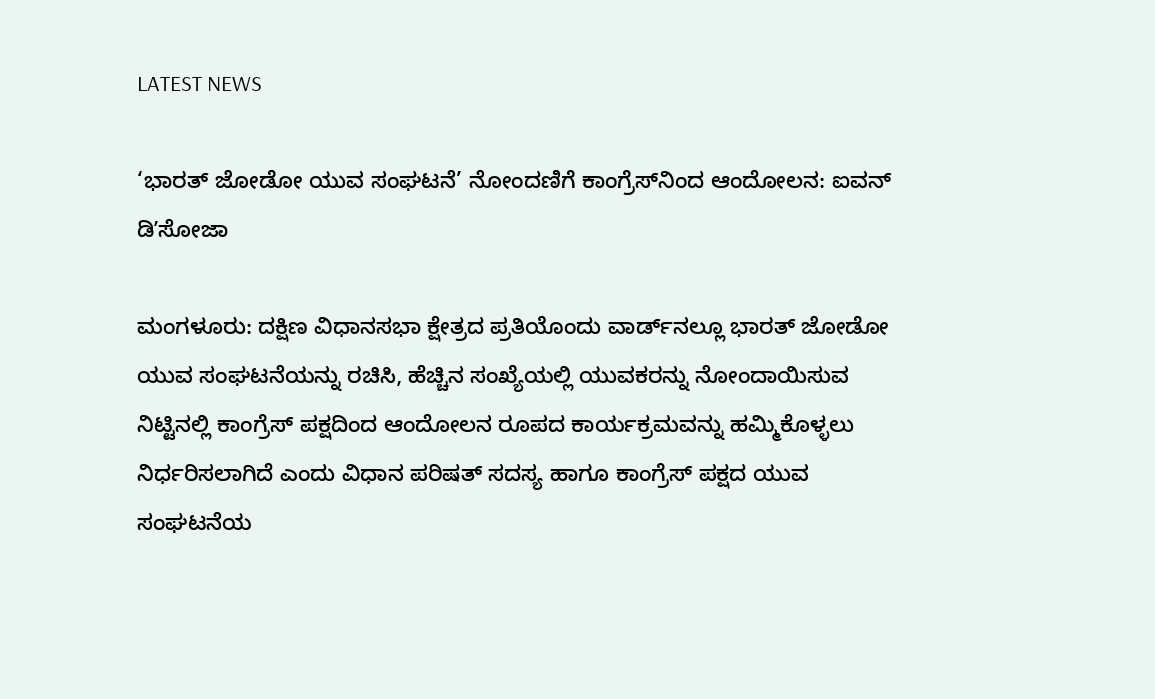LATEST NEWS

‘ಭಾರತ್‌ ಜೋಡೋ ಯುವ ಸಂಘಟನೆ’ ನೋಂದಣಿಗೆ ಕಾಂಗ್ರೆಸ್‌ನಿಂದ ಆಂದೋಲನ: ಐವನ್‌ ಡಿʼಸೋಜಾ

ಮಂಗಳೂರು: ದಕ್ಷಿಣ ವಿಧಾನಸಭಾ ಕ್ಷೇತ್ರದ ಪ್ರತಿಯೊಂದು ವಾರ್ಡ್‌ನಲ್ಲೂ ಭಾರತ್‌ ಜೋಡೋ ಯುವ ಸಂಘಟನೆಯನ್ನು ರಚಿಸಿ, ಹೆಚ್ಚಿನ ಸಂಖ್ಯೆಯಲ್ಲಿ ಯುವಕರನ್ನು ನೋಂದಾಯಿಸುವ ನಿಟ್ಟಿನಲ್ಲಿ ಕಾಂಗ್ರೆಸ್‌ ಪಕ್ಷದಿಂದ ಆಂದೋಲನ ರೂಪದ ಕಾರ್ಯಕ್ರಮವನ್ನು ಹಮ್ಮಿಕೊಳ್ಳಲು ನಿರ್ಧರಿಸಲಾಗಿದೆ ಎಂದು ವಿಧಾನ ಪರಿಷತ್‌ ಸದಸ್ಯ ಹಾಗೂ ಕಾಂಗ್ರೆಸ್‌ ಪಕ್ಷದ ಯುವ ಸಂಘಟನೆಯ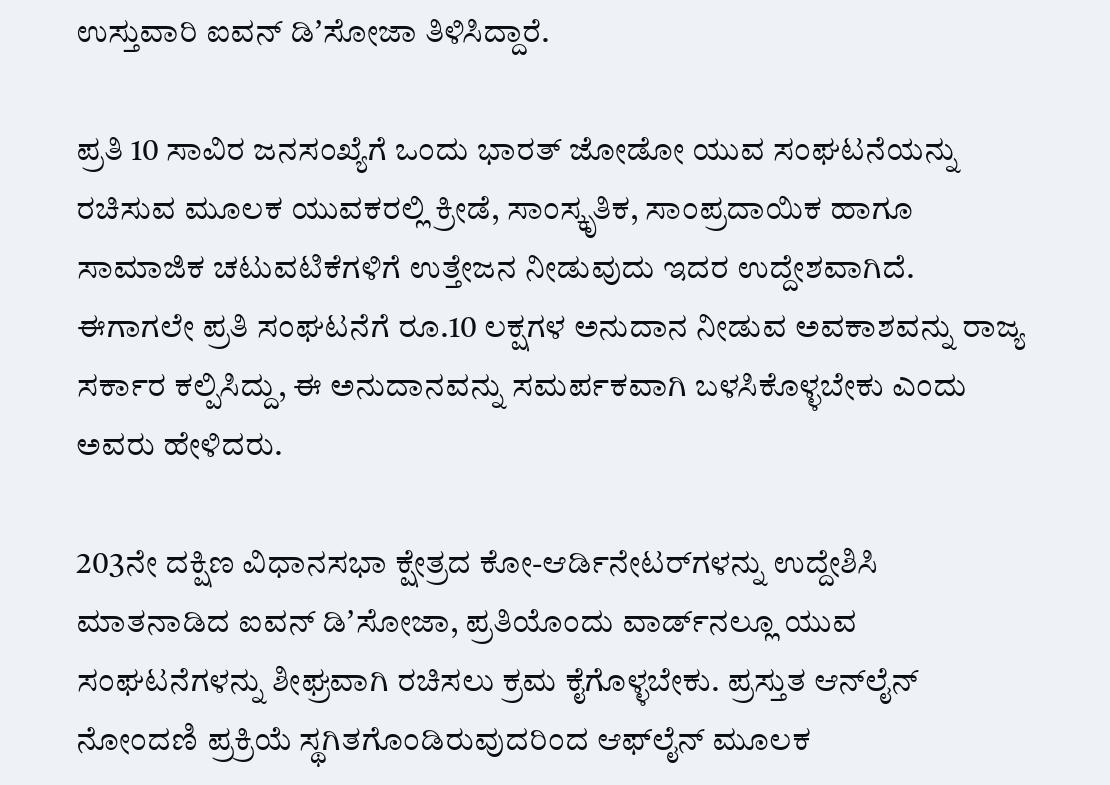ಉಸ್ತುವಾರಿ ಐವನ್‌ ಡಿʼಸೋಜಾ ತಿಳಿಸಿದ್ದಾರೆ.

ಪ್ರತಿ 10 ಸಾವಿರ ಜನಸಂಖ್ಯೆಗೆ ಒಂದು ಭಾರತ್‌ ಜೋಡೋ ಯುವ ಸಂಘಟನೆಯನ್ನು ರಚಿಸುವ ಮೂಲಕ ಯುವಕರಲ್ಲಿ ಕ್ರೀಡೆ, ಸಾಂಸ್ಕೃತಿಕ, ಸಾಂಪ್ರದಾಯಿಕ ಹಾಗೂ ಸಾಮಾಜಿಕ ಚಟುವಟಿಕೆಗಳಿಗೆ ಉತ್ತೇಜನ ನೀಡುವುದು ಇದರ ಉದ್ದೇಶವಾಗಿದೆ. ಈಗಾಗಲೇ ಪ್ರತಿ ಸಂಘಟನೆಗೆ ರೂ.10 ಲಕ್ಷಗಳ ಅನುದಾನ ನೀಡುವ ಅವಕಾಶವನ್ನು ರಾಜ್ಯ ಸರ್ಕಾರ ಕಲ್ಪಿಸಿದ್ದು, ಈ ಅನುದಾನವನ್ನು ಸಮರ್ಪಕವಾಗಿ ಬಳಸಿಕೊಳ್ಳಬೇಕು ಎಂದು ಅವರು ಹೇಳಿದರು.

203ನೇ ದಕ್ಷಿಣ ವಿಧಾನಸಭಾ ಕ್ಷೇತ್ರದ ಕೋ-ಆರ್ಡಿನೇಟರ್‌ಗಳನ್ನು ಉದ್ದೇಶಿಸಿ ಮಾತನಾಡಿದ ಐವನ್‌ ಡಿʼಸೋಜಾ, ಪ್ರತಿಯೊಂದು ವಾರ್ಡ್‌ನಲ್ಲೂ ಯುವ ಸಂಘಟನೆಗಳನ್ನು ಶೀಘ್ರವಾಗಿ ರಚಿಸಲು ಕ್ರಮ ಕೈಗೊಳ್ಳಬೇಕು. ಪ್ರಸ್ತುತ ಆನ್‌ಲೈನ್‌ ನೋಂದಣಿ ಪ್ರಕ್ರಿಯೆ ಸ್ಥಗಿತಗೊಂಡಿರುವುದರಿಂದ ಆಫ್‌ಲೈನ್‌ ಮೂಲಕ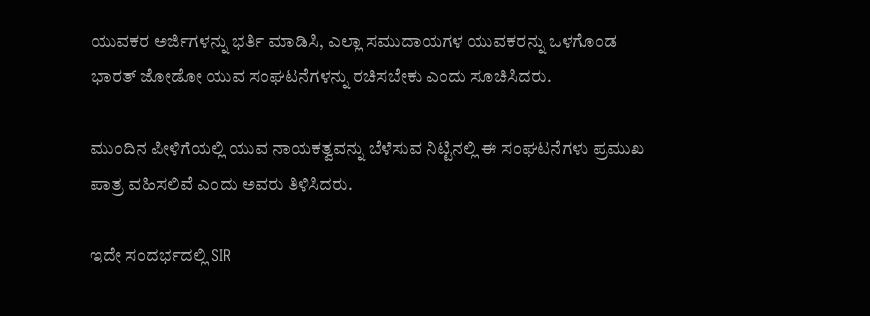ಯುವಕರ ಅರ್ಜಿಗಳನ್ನು ಭರ್ತಿ ಮಾಡಿಸಿ, ಎಲ್ಲಾ ಸಮುದಾಯಗಳ ಯುವಕರನ್ನು ಒಳಗೊಂಡ ಭಾರತ್‌ ಜೋಡೋ ಯುವ ಸಂಘಟನೆಗಳನ್ನು ರಚಿಸಬೇಕು ಎಂದು ಸೂಚಿಸಿದರು.

ಮುಂದಿನ ಪೀಳಿಗೆಯಲ್ಲಿ ಯುವ ನಾಯಕತ್ವವನ್ನು ಬೆಳೆಸುವ ನಿಟ್ಟಿನಲ್ಲಿ ಈ ಸಂಘಟನೆಗಳು ಪ್ರಮುಖ ಪಾತ್ರ ವಹಿಸಲಿವೆ ಎಂದು ಅವರು ತಿಳಿಸಿದರು.

ಇದೇ ಸಂದರ್ಭದಲ್ಲಿ SIR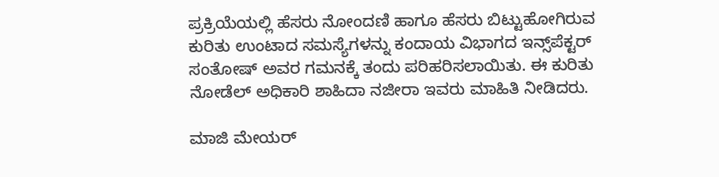ಪ್ರಕ್ರಿಯೆಯಲ್ಲಿ ಹೆಸರು ನೋಂದಣಿ ಹಾಗೂ ಹೆಸರು ಬಿಟ್ಟುಹೋಗಿರುವ ಕುರಿತು ಉಂಟಾದ ಸಮಸ್ಯೆಗಳನ್ನು ಕಂದಾಯ ವಿಭಾಗದ ಇನ್ಸ್‌ಪೆಕ್ಟರ್‌ ಸಂತೋಷ್‌ ಅವರ ಗಮನಕ್ಕೆ ತಂದು ಪರಿಹರಿಸಲಾಯಿತು. ಈ ಕುರಿತು ನೋಡೆಲ್‌ ಅಧಿಕಾರಿ ಶಾಹಿದಾ ನಜೀರಾ ಇವರು ಮಾಹಿತಿ ನೀಡಿದರು.

ಮಾಜಿ ಮೇಯರ್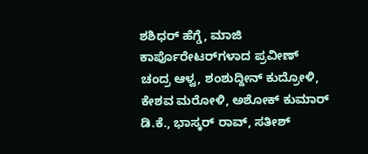ಶಶಿಧರ್ ಹೆಗ್ಡೆ, ಮಾಜಿ ಕಾರ್ಪೊರೇಟರ್‌ಗಳಾದ ಪ್ರವೀಣ್ ಚಂದ್ರ ಆಳ್ವ, ಶಂಶುದ್ದೀನ್ ಕುದ್ರೋಳಿ, ಕೇಶವ ಮರೋಳಿ, ಅಶೋಕ್ ಕುಮಾರ್ ಡಿ.ಕೆ., ಭಾಸ್ಕರ್ ರಾವ್, ಸತೀಶ್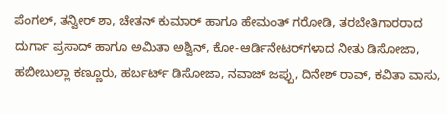ಪೆಂಗಲ್, ತನ್ವೀರ್ ಶಾ, ಚೇತನ್ ಕುಮಾರ್ ಹಾಗೂ ಹೇಮಂತ್ ಗರೋಡಿ, ತರಬೇತಿಗಾರರಾದ ದುರ್ಗಾ ಪ್ರಸಾದ್ ಹಾಗೂ ಅಮಿತಾ ಅಶ್ವಿನ್, ಕೋ-ಆರ್ಡಿನೇಟರ್‌ಗಳಾದ ನೀತು ಡಿಸೋಜಾ, ಹಬೀಬುಲ್ಲಾ ಕಣ್ಣೂರು, ಹರ್ಬರ್ಟ್ ಡಿಸೋಜಾ, ನವಾಜ್ ಜಪ್ಪು, ದಿನೇಶ್ ರಾವ್, ಕವಿತಾ ವಾಸು,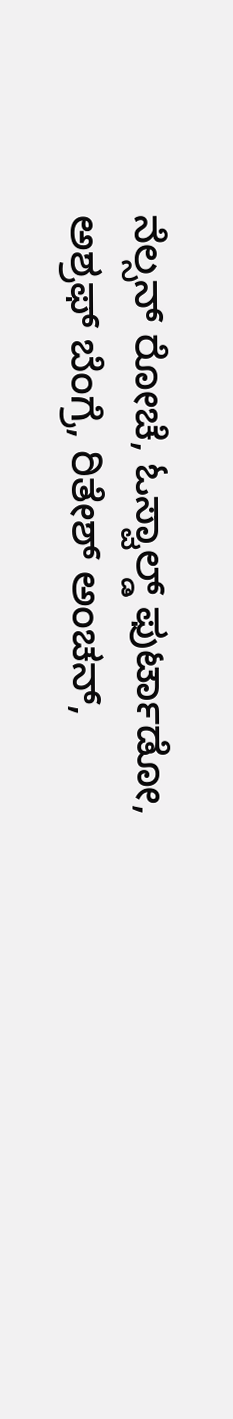ನೆಲ್ಸನ್ ರೋಚೆ, ಓಸ್ವಾಲ್ಡ್ ಫುರ್ಟಾಡೋ, ಅಶ್ರಫ್ ಬೆಂಗ್ರೆ, ರಿತೇಶ್ ಅಂಚನ್,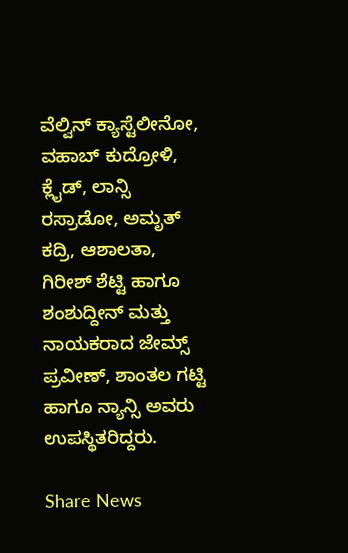ವೆಲ್ವಿನ್ ಕ್ಯಾಸ್ಟೆಲೀನೋ, ವಹಾಬ್ ಕುದ್ರೋಳಿ, ಕ್ಲೈಡ್, ಲಾನ್ಸಿ ರಸ್ರಾಡೋ, ಅಮೃತ್ ಕದ್ರಿ, ಆಶಾಲತಾ, ಗಿರೀಶ್ ಶೆಟ್ಟಿ ಹಾಗೂ ಶಂಶುದ್ದೀನ್ ಮತ್ತು ನಾಯಕರಾದ ಜೇಮ್ಸ್ ಪ್ರವೀಣ್, ಶಾಂತಲ ಗಟ್ಟಿ ಹಾಗೂ ನ್ಯಾನ್ಸಿ ಅವರು ಉಪಸ್ಥಿತರಿದ್ದರು.

Share News